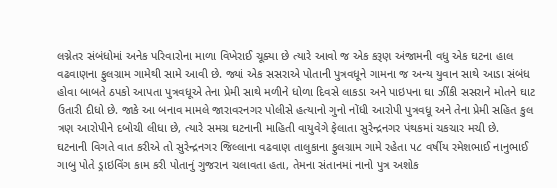લગ્નેતર સંબંધોમાં અનેક પરિવારોના માળા વિખેરાઈ ચૂક્યા છે ત્યારે આવો જ એક કરૂણ અંજામની વધુ એક ઘટના હાલ વઢવાણના ફુલગ્રામ ગામેથી સામે આવી છે. જ્યાં એક સસરાએ પોતાની પુત્રવધૂને ગામના જ અન્ય યુવાન સાથે આડા સંબંધ હોવા બાબતે ઠપકો આપતા પુત્રવધૂએ તેના પ્રેમી સાથે મળીને ધોળા દિવસે લાકડા અને પાઇપના ઘા ઝીંકી સસરાને મોતને ઘાટ ઉતારી દીધો છે. જાકે આ બનાવ મામલે જારાવરનગર પોલીસે હત્યાનો ગુનો નોંધી આરોપી પુત્રવધૂ અને તેના પ્રેમી સહિત કુલ ત્રણ આરોપીને દબોચી લીધા છે, ત્યારે સમગ્ર ઘટનાની માહિતી વાયુવેગે ફેલાતા સુરેન્દ્રનગર પંથકમાં ચકચાર મચી છે.
ઘટનાની વિગતે વાત કરીએ તો સુરેન્દ્રનગર જિલ્લાના વઢવાણ તાલુકાના ફુલગ્રામ ગામે રહેતા ૫૮ વર્ષીય રમેશભાઈ નાનુભાઈ ગાબુ પોતે ડ્રાઇવિંગ કામ કરી પોતાનું ગુજરાન ચલાવતા હતા, તેમના સંતાનમાં નાનો પુત્ર અશોક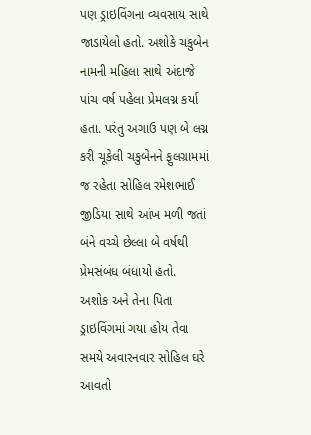પણ ડ્રાઇવિંગના વ્યવસાય સાથે જાડાયેલો હતો. અશોકે ચકુબેન નામની મહિલા સાથે અંદાજે પાંચ વર્ષ પહેલા પ્રેમલગ્ન કર્યા હતા. પરંતુ અગાઉ પણ બે લગ્ન કરી ચૂકેલી ચકુબેનને ફુલગ્રામમાં જ રહેતા સોહિલ રમેશભાઈ જીડિયા સાથે આંખ મળી જતાં બંને વચ્ચે છેલ્લા બે વર્ષથી પ્રેમસંબંધ બંધાયો હતો.
અશોક અને તેના પિતા ડ્રાઇવિંગમાં ગયા હોય તેવા સમયે અવારનવાર સોહિલ ઘરે આવતો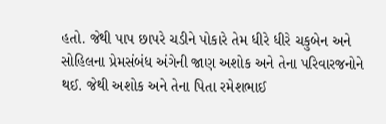હતો. જેથી પાપ છાપરે ચડીને પોકારે તેમ ધીરે ધીરે ચકુબેન અને સોહિલના પ્રેમસંબંધ અંગેની જાણ અશોક અને તેના પરિવારજનોને થઈ. જેથી અશોક અને તેના પિતા રમેશભાઈ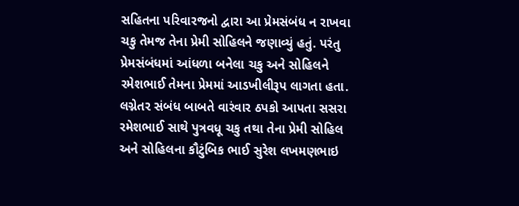સહિતના પરિવારજનો દ્વારા આ પ્રેમસંબંધ ન રાખવા ચકુ તેમજ તેના પ્રેમી સોહિલને જણાવ્યું હતું. પરંતુ પ્રેમસંબંધમાં આંધળા બનેલા ચકુ અને સોહિલને રમેશભાઈ તેમના પ્રેમમાં આડખીલીરૂપ લાગતા હતા.
લગ્નેતર સંબંધ બાબતે વારંવાર ઠપકો આપતા સસરા રમેશભાઈ સાથે પુત્રવધૂ ચકુ તથા તેના પ્રેમી સોહિલ અને સોહિલના કૌટુંબિક ભાઈ સુરેશ લખમણભાઇ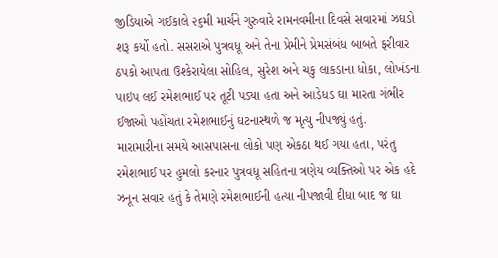જીડિયાએ ગઈકાલે ૨૬મી માર્ચને ગુરુવારે રામનવમીના દિવસે સવારમાં ઝઘડો શરૂ કર્યો હતો. સસરાએ પુત્રવધૂ અને તેના પ્રેમીને પ્રેમસંબંધ બાબતે ફરીવાર ઠપકો આપતા ઉશ્કેરાયેલા સોહિલ, સુરેશ અને ચકુ લાકડાના ધોકા, લોખંડના પાઇપ લઈ રમેશભાઈ પર તૂટી પડ્યા હતા અને આડેધડ ઘા મારતા ગંભીર ઈજાઓ પહોંચતા રમેશભાઈનું ઘટનાસ્થળે જ મૃત્યુ નીપજ્યું હતું.
મારામારીના સમયે આસપાસના લોકો પણ એકઠા થઈ ગયા હતા, પરંતુ રમેશભાઈ પર હુમલો કરનાર પુત્રવધૂ સહિતના ત્રણેય વ્યક્તિઓ પર એક હદે ઝનૂન સવાર હતું કે તેમણે રમેશભાઈની હત્યા નીપજાવી દીધા બાદ જ ઘા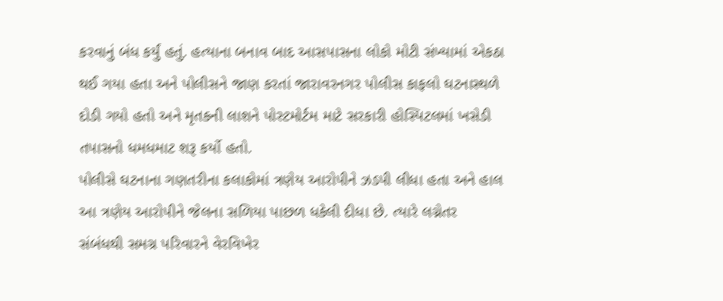કરવાનું બંધ કર્યું હતું. હત્યાના બનાવ બાદ આસપાસના લોકો મોટી સંખ્યામાં એકઠા થઈ ગયા હતા અને પોલીસને જાણ કરતાં જારાવરનગર પોલીસ કાફલો ઘટનાસ્થળે દોડી ગયો હતો અને મૃતકની લાશને પોસ્ટમોર્ટમ માટે સરકારી હોસ્પિટલમાં ખસેડી તપાસનો ધમધમાટ શરૂ કર્યો હતો.
પોલીસે ઘટનાના ગણતરીના કલાકોમાં ત્રણેય આરોપીને ઝડપી લીધા હતા અને હાલ આ ત્રણેય આરોપીને જેલના સળિયા પાછળ ધકેલી દીધા છે. ત્યારે લગ્નેતર સંબંધથી સમગ્ર પરિવારને વેરવિખેર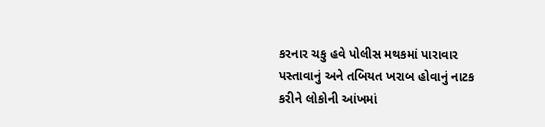કરનાર ચકુ હવે પોલીસ મથકમાં પારાવાર પસ્તાવાનું અને તબિયત ખરાબ હોવાનું નાટક કરીને લોકોની આંખમાં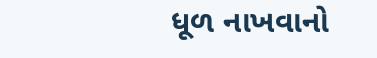ધૂળ નાખવાનો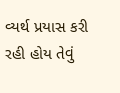વ્યર્થ પ્રયાસ કરી રહી હોય તેવું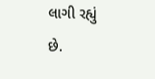લાગી રહ્યું છે.